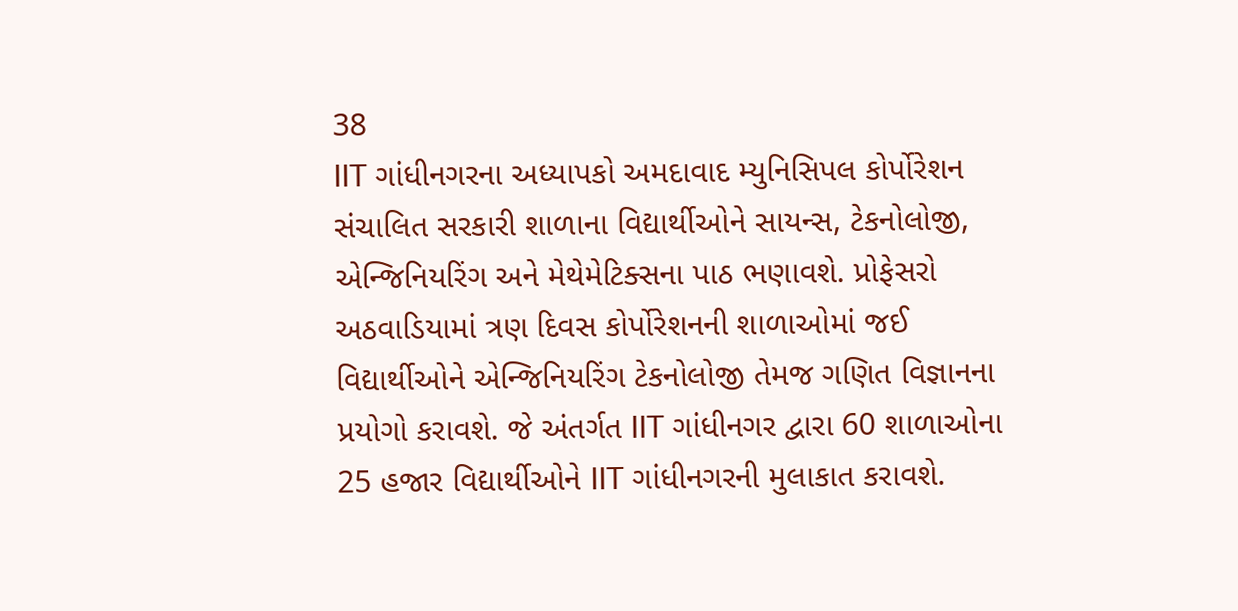38
IIT ગાંધીનગરના અધ્યાપકો અમદાવાદ મ્યુનિસિપલ કોર્પોરેશન સંચાલિત સરકારી શાળાના વિદ્યાર્થીઓને સાયન્સ, ટેકનોલોજી, એન્જિનિયરિંગ અને મેથેમેટિક્સના પાઠ ભણાવશે. પ્રોફેસરો અઠવાડિયામાં ત્રણ દિવસ કોર્પોરેશનની શાળાઓમાં જઈ વિદ્યાર્થીઓને એન્જિનિયરિંગ ટેકનોલોજી તેમજ ગણિત વિજ્ઞાનના પ્રયોગો કરાવશે. જે અંતર્ગત IIT ગાંધીનગર દ્વારા 60 શાળાઓના 25 હજાર વિદ્યાર્થીઓને IIT ગાંધીનગરની મુલાકાત કરાવશે.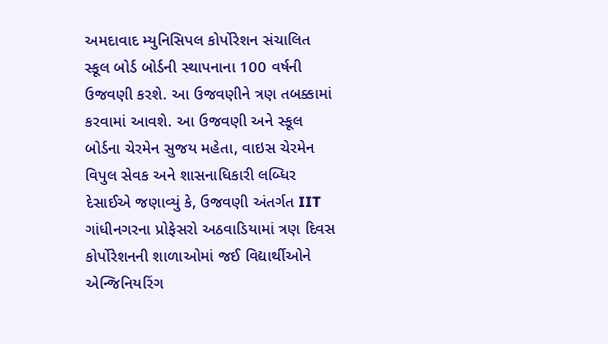અમદાવાદ મ્યુનિસિપલ કોર્પોરેશન સંચાલિત સ્કૂલ બોર્ડ બોર્ડની સ્થાપનાના 100 વર્ષની ઉજવણી કરશે. આ ઉજવણીને ત્રણ તબક્કામાં કરવામાં આવશે. આ ઉજવણી અને સ્કૂલ બોર્ડના ચેરમેન સુજય મહેતા, વાઇસ ચેરમેન વિપુલ સેવક અને શાસનાધિકારી લબ્ધિર દેસાઈએ જણાવ્યું કે, ઉજવણી અંતર્ગત IIT ગાંધીનગરના પ્રોફેસરો અઠવાડિયામાં ત્રણ દિવસ કોર્પોરેશનની શાળાઓમાં જઈ વિદ્યાર્થીઓને એન્જિનિયરિંગ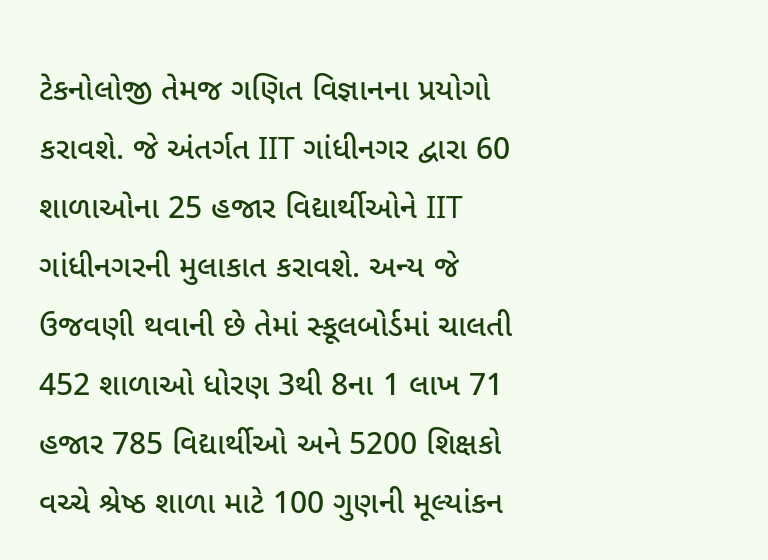ટેકનોલોજી તેમજ ગણિત વિજ્ઞાનના પ્રયોગો કરાવશે. જે અંતર્ગત IIT ગાંધીનગર દ્વારા 60 શાળાઓના 25 હજાર વિદ્યાર્થીઓને IIT ગાંધીનગરની મુલાકાત કરાવશે. અન્ય જે ઉજવણી થવાની છે તેમાં સ્કૂલબોર્ડમાં ચાલતી 452 શાળાઓ ધોરણ 3થી 8ના 1 લાખ 71 હજાર 785 વિદ્યાર્થીઓ અને 5200 શિક્ષકો વચ્ચે શ્રેષ્ઠ શાળા માટે 100 ગુણની મૂલ્યાંકન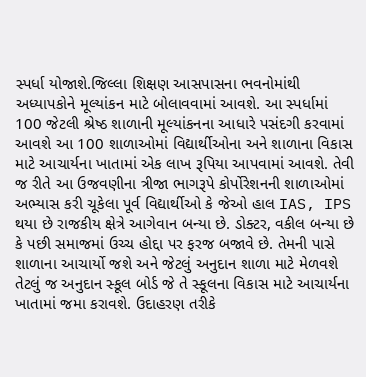સ્પર્ધા યોજાશે.જિલ્લા શિક્ષણ આસપાસના ભવનોમાંથી અધ્યાપકોને મૂલ્યાંકન માટે બોલાવવામાં આવશે. આ સ્પર્ધામાં 100 જેટલી શ્રેષ્ઠ શાળાની મૂલ્યાંકનના આધારે પસંદગી કરવામાં આવશે આ 100 શાળાઓમાં વિદ્યાર્થીઓના અને શાળાના વિકાસ માટે આચાર્યના ખાતામાં એક લાખ રૂપિયા આપવામાં આવશે. તેવી જ રીતે આ ઉજવણીના ત્રીજા ભાગરૂપે કોર્પોરેશનની શાળાઓમાં અભ્યાસ કરી ચૂકેલા પૂર્વ વિદ્યાર્થીઓ કે જેઓ હાલ IAS, IPS થયા છે રાજકીય ક્ષેત્રે આગેવાન બન્યા છે. ડોક્ટર, વકીલ બન્યા છે કે પછી સમાજમાં ઉચ્ચ હોદ્દા પર ફરજ બજાવે છે. તેમની પાસે શાળાના આચાર્યો જશે અને જેટલું અનુદાન શાળા માટે મેળવશે તેટલું જ અનુદાન સ્કૂલ બોર્ડ જે તે સ્કૂલના વિકાસ માટે આચાર્યના ખાતામાં જમા કરાવશે. ઉદાહરણ તરીકે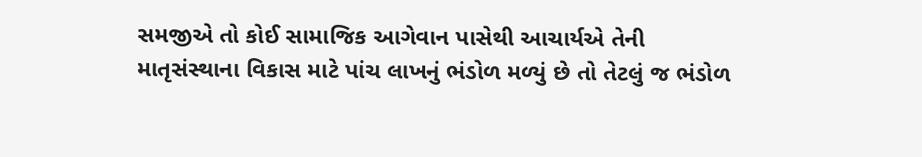સમજીએ તો કોઈ સામાજિક આગેવાન પાસેથી આચાર્યએ તેની માતૃસંસ્થાના વિકાસ માટે પાંચ લાખનું ભંડોળ મળ્યું છે તો તેટલું જ ભંડોળ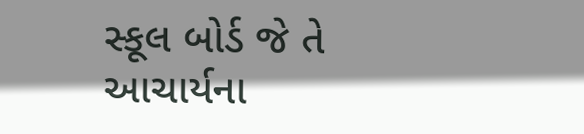સ્કૂલ બોર્ડ જે તે આચાર્યના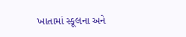ખાતામાં સ્કૂલના અને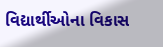વિદ્યાર્થીઓના વિકાસ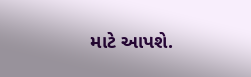માટે આપશે.